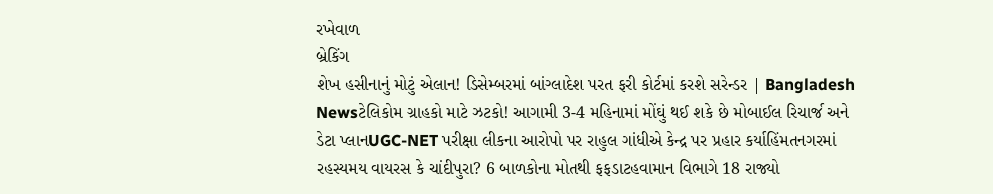રખેવાળ
બ્રેકિંગ
શેખ હસીનાનું મોટું એલાન! ડિસેમ્બરમાં બાંગ્લાદેશ પરત ફરી કોર્ટમાં કરશે સરેન્ડર | Bangladesh Newsટેલિકોમ ગ્રાહકો માટે ઝટકો! આગામી 3-4 મહિનામાં મોંઘું થઈ શકે છે મોબાઈલ રિચાર્જ અને ડેટા પ્લાનUGC-NET પરીક્ષા લીકના આરોપો પર રાહુલ ગાંધીએ કેન્દ્ર પર પ્રહાર કર્યાહિંમતનગરમાં રહસ્યમય વાયરસ કે ચાંદીપુરા? 6 બાળકોના મોતથી ફફડાટહવામાન વિભાગે 18 રાજ્યો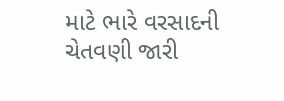માટે ભારે વરસાદની ચેતવણી જારી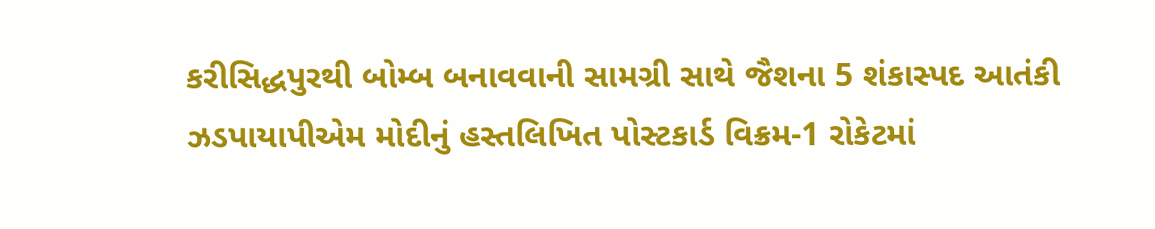કરીસિદ્ધપુરથી બોમ્બ બનાવવાની સામગ્રી સાથે જૈશના 5 શંકાસ્પદ આતંકી ઝડપાયાપીએમ મોદીનું હસ્તલિખિત પોસ્ટકાર્ડ વિક્રમ-1 રોકેટમાં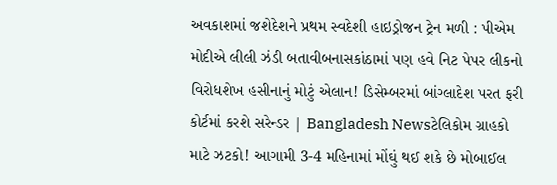અવકાશમાં જશેદેશને પ્રથમ સ્વદેશી હાઇડ્રોજન ટ્રેન મળી : પીએમ મોદીએ લીલી ઝંડી બતાવીબનાસકાંઠામાં પણ હવે નિટ પેપર લીકનો વિરોધશેખ હસીનાનું મોટું એલાન! ડિસેમ્બરમાં બાંગ્લાદેશ પરત ફરી કોર્ટમાં કરશે સરેન્ડર | Bangladesh Newsટેલિકોમ ગ્રાહકો માટે ઝટકો! આગામી 3-4 મહિનામાં મોંઘું થઈ શકે છે મોબાઈલ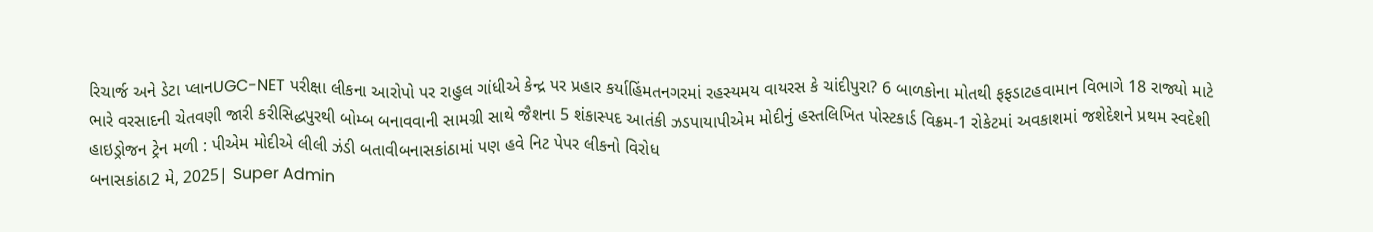રિચાર્જ અને ડેટા પ્લાનUGC-NET પરીક્ષા લીકના આરોપો પર રાહુલ ગાંધીએ કેન્દ્ર પર પ્રહાર કર્યાહિંમતનગરમાં રહસ્યમય વાયરસ કે ચાંદીપુરા? 6 બાળકોના મોતથી ફફડાટહવામાન વિભાગે 18 રાજ્યો માટે ભારે વરસાદની ચેતવણી જારી કરીસિદ્ધપુરથી બોમ્બ બનાવવાની સામગ્રી સાથે જૈશના 5 શંકાસ્પદ આતંકી ઝડપાયાપીએમ મોદીનું હસ્તલિખિત પોસ્ટકાર્ડ વિક્રમ-1 રોકેટમાં અવકાશમાં જશેદેશને પ્રથમ સ્વદેશી હાઇડ્રોજન ટ્રેન મળી : પીએમ મોદીએ લીલી ઝંડી બતાવીબનાસકાંઠામાં પણ હવે નિટ પેપર લીકનો વિરોધ
બનાસકાંઠા2 મે, 2025| Super Admin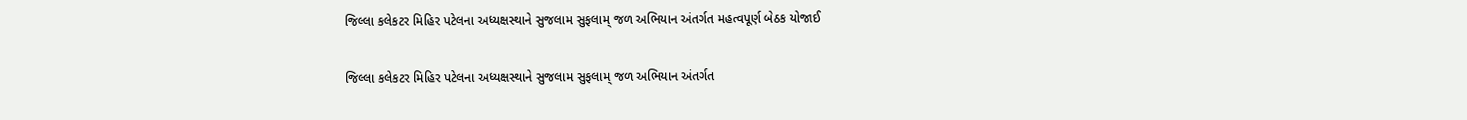જિલ્લા કલેકટર મિહિર પટેલના અધ્યક્ષસ્થાને સુજલામ સુફલામ્ જળ અભિયાન અંતર્ગત મહત્વપૂર્ણ બેઠક યોજાઈ

જિલ્લા કલેકટર મિહિર પટેલના અધ્યક્ષસ્થાને સુજલામ સુફલામ્ જળ અભિયાન અંતર્ગત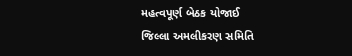મહત્વપૂર્ણ બેઠક યોજાઈ
જિલ્લા અમલીકરણ સમિતિ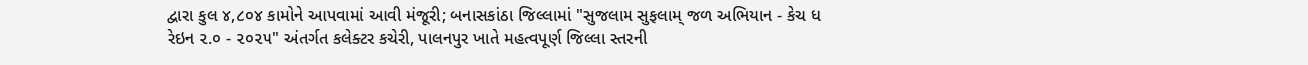દ્વારા કુલ ૪,૮૦૪ કામોને આપવામાં આવી મંજૂરી; બનાસકાંઠા જિલ્લામાં "સુજલામ સુફલામ્ જળ અભિયાન - કેચ ધ રેઇન ૨.૦ - ૨૦૨૫" અંતર્ગત કલેક્ટર કચેરી, પાલનપુર ખાતે મહત્વપૂર્ણ જિલ્લા સ્તરની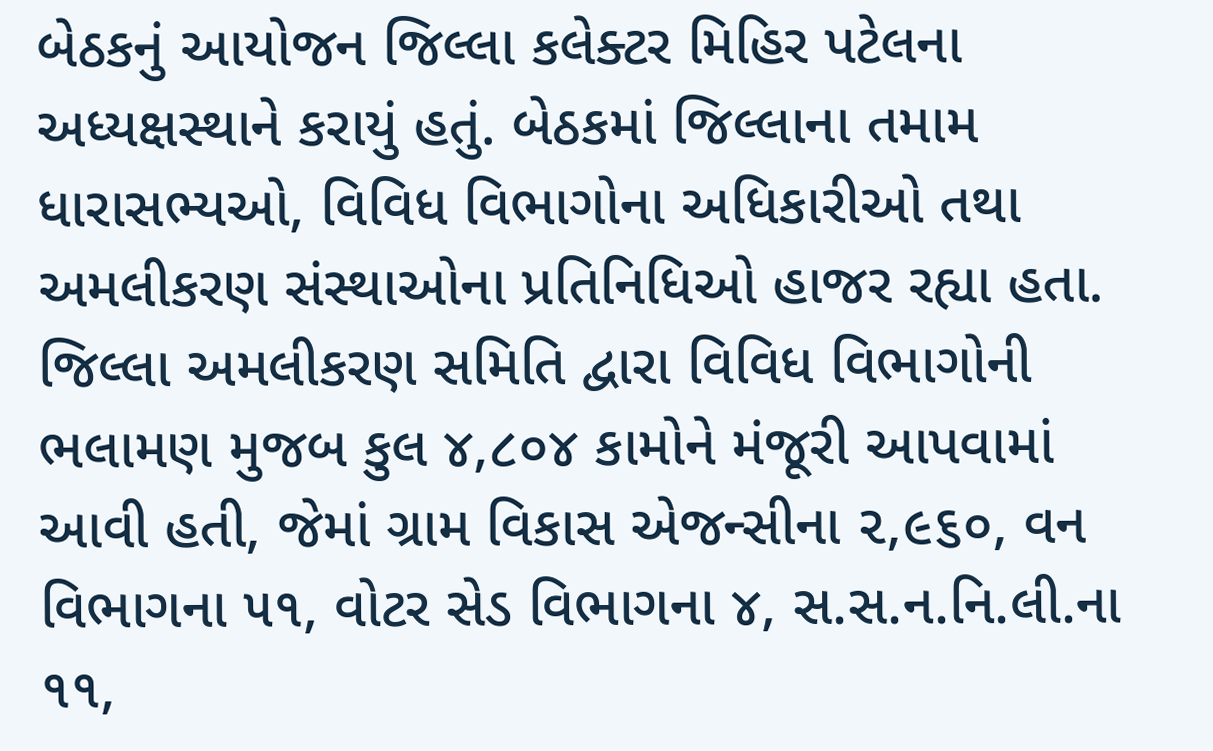બેઠકનું આયોજન જિલ્લા કલેક્ટર મિહિર પટેલના અધ્યક્ષસ્થાને કરાયું હતું. બેઠકમાં જિલ્લાના તમામ ધારાસભ્યઓ, વિવિધ વિભાગોના અધિકારીઓ તથા અમલીકરણ સંસ્થાઓના પ્રતિનિધિઓ હાજર રહ્યા હતા. જિલ્લા અમલીકરણ સમિતિ દ્વારા વિવિધ વિભાગોની ભલામણ મુજબ કુલ ૪,૮૦૪ કામોને મંજૂરી આપવામાં આવી હતી, જેમાં ગ્રામ વિકાસ એજન્સીના ૨,૯૬૦, વન વિભાગના ૫૧, વોટર સેડ વિભાગના ૪, સ.સ.ન.નિ.લી.ના ૧૧,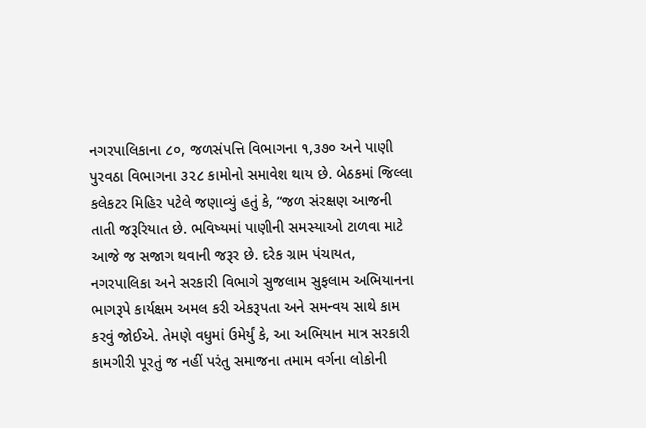નગરપાલિકાના ૮૦, જળસંપત્તિ વિભાગના ૧,૩૭૦ અને પાણી પુરવઠા વિભાગના ૩૨૮ કામોનો સમાવેશ થાય છે. બેઠકમાં જિલ્લા કલેકટર મિહિર પટેલે જણાવ્યું હતું કે, “જળ સંરક્ષણ આજની તાતી જરૂરિયાત છે. ભવિષ્યમાં પાણીની સમસ્યાઓ ટાળવા માટે આજે જ સજાગ થવાની જરૂર છે. દરેક ગ્રામ પંચાયત, નગરપાલિકા અને સરકારી વિભાગે સુજલામ સુફલામ અભિયાનના ભાગરૂપે કાર્યક્ષમ અમલ કરી એકરૂપતા અને સમન્વય સાથે કામ કરવું જોઈએ. તેમણે વધુમાં ઉમેર્યું કે, આ અભિયાન માત્ર સરકારી કામગીરી પૂરતું જ નહીં પરંતુ સમાજના તમામ વર્ગના લોકોની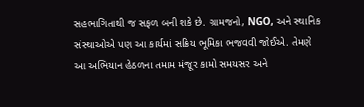સહભાગિતાથી જ સફળ બની શકે છે. ગ્રામજનો, NGO, અને સ્થાનિક સંસ્થાઓએ પણ આ કાર્યમાં સક્રિય ભૂમિકા ભજવવી જોઈએ. તેમણે આ અભિયાન હેઠળના તમામ મંજૂર કામો સમયસર અને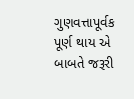ગુણવત્તાપૂર્વક પૂર્ણ થાય એ બાબતે જરૂરી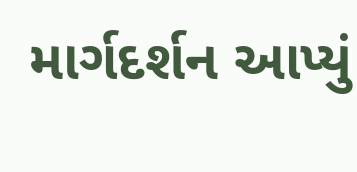માર્ગદર્શન આપ્યું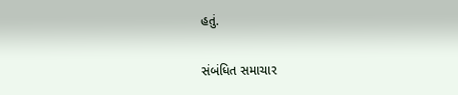હતું.

સંબંધિત સમાચાર